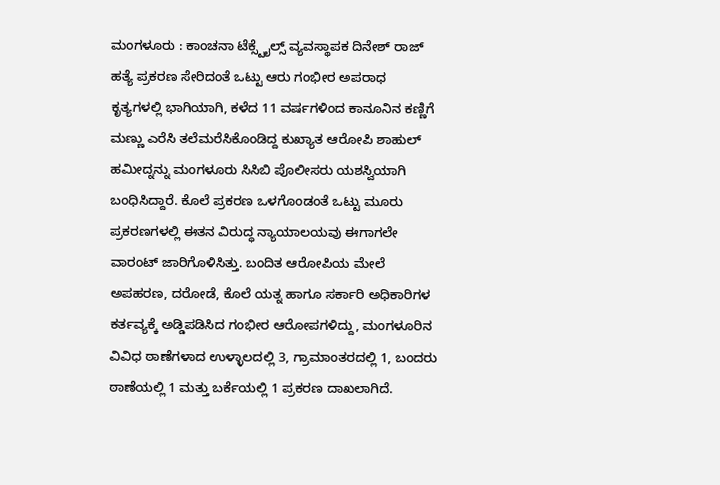ಮಂಗಳೂರು : ಕಾಂಚನಾ ಟೆಕ್ಸ್ಟೈಲ್ಸ್ ವ್ಯವಸ್ಥಾಪಕ ದಿನೇಶ್ ರಾಜ್ ಹತ್ಯೆ ಪ್ರಕರಣ ಸೇರಿದಂತೆ ಒಟ್ಟು ಆರು ಗಂಭೀರ ಅಪರಾಧ ಕೃತ್ಯಗಳಲ್ಲಿ ಭಾಗಿಯಾಗಿ, ಕಳೆದ 11 ವರ್ಷಗಳಿಂದ ಕಾನೂನಿನ ಕಣ್ಣಿಗೆ ಮಣ್ಣು ಎರೆಸಿ ತಲೆಮರೆಸಿಕೊಂಡಿದ್ದ ಕುಖ್ಯಾತ ಆರೋಪಿ ಶಾಹುಲ್ ಹಮೀದ್ನನ್ನು ಮಂಗಳೂರು ಸಿಸಿಬಿ ಪೊಲೀಸರು ಯಶಸ್ವಿಯಾಗಿ ಬಂಧಿಸಿದ್ದಾರೆ. ಕೊಲೆ ಪ್ರಕರಣ ಒಳಗೊಂಡಂತೆ ಒಟ್ಟು ಮೂರು ಪ್ರಕರಣಗಳಲ್ಲಿ ಈತನ ವಿರುದ್ಧ ನ್ಯಾಯಾಲಯವು ಈಗಾಗಲೇ ವಾರಂಟ್ ಜಾರಿಗೊಳಿಸಿತ್ತು. ಬಂದಿತ ಆರೋಪಿಯ ಮೇಲೆ ಅಪಹರಣ, ದರೋಡೆ, ಕೊಲೆ ಯತ್ನ ಹಾಗೂ ಸರ್ಕಾರಿ ಅಧಿಕಾರಿಗಳ ಕರ್ತವ್ಯಕ್ಕೆ ಅಡ್ಡಿಪಡಿಸಿದ ಗಂಭೀರ ಆರೋಪಗಳಿದ್ದು, ಮಂಗಳೂರಿನ ವಿವಿಧ ಠಾಣೆಗಳಾದ ಉಳ್ಳಾಲದಲ್ಲಿ 3, ಗ್ರಾಮಾಂತರದಲ್ಲಿ 1, ಬಂದರು ಠಾಣೆಯಲ್ಲಿ 1 ಮತ್ತು ಬರ್ಕೆಯಲ್ಲಿ 1 ಪ್ರಕರಣ ದಾಖಲಾಗಿದೆ.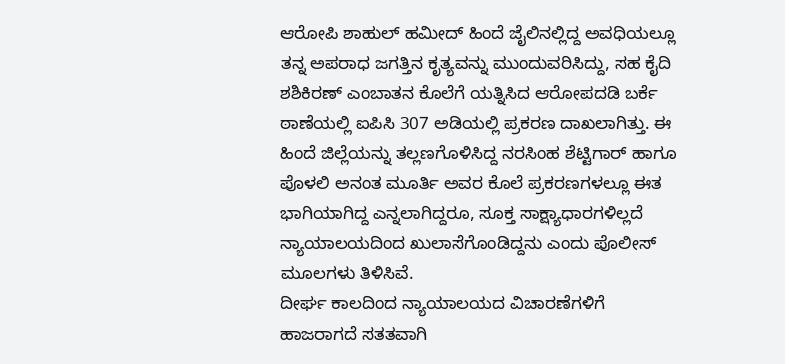ಆರೋಪಿ ಶಾಹುಲ್ ಹಮೀದ್ ಹಿಂದೆ ಜೈಲಿನಲ್ಲಿದ್ದ ಅವಧಿಯಲ್ಲೂ ತನ್ನ ಅಪರಾಧ ಜಗತ್ತಿನ ಕೃತ್ಯವನ್ನು ಮುಂದುವರಿಸಿದ್ದು, ಸಹ ಕೈದಿ ಶಶಿಕಿರಣ್ ಎಂಬಾತನ ಕೊಲೆಗೆ ಯತ್ನಿಸಿದ ಆರೋಪದಡಿ ಬರ್ಕೆ ಠಾಣೆಯಲ್ಲಿ ಐಪಿಸಿ 307 ಅಡಿಯಲ್ಲಿ ಪ್ರಕರಣ ದಾಖಲಾಗಿತ್ತು. ಈ ಹಿಂದೆ ಜಿಲ್ಲೆಯನ್ನು ತಲ್ಲಣಗೊಳಿಸಿದ್ದ ನರಸಿಂಹ ಶೆಟ್ಟಿಗಾರ್ ಹಾಗೂ ಪೊಳಲಿ ಅನಂತ ಮೂರ್ತಿ ಅವರ ಕೊಲೆ ಪ್ರಕರಣಗಳಲ್ಲೂ ಈತ ಭಾಗಿಯಾಗಿದ್ದ ಎನ್ನಲಾಗಿದ್ದರೂ, ಸೂಕ್ತ ಸಾಕ್ಷ್ಯಾಧಾರಗಳಿಲ್ಲದೆ ನ್ಯಾಯಾಲಯದಿಂದ ಖುಲಾಸೆಗೊಂಡಿದ್ದನು ಎಂದು ಪೊಲೀಸ್ ಮೂಲಗಳು ತಿಳಿಸಿವೆ.
ದೀರ್ಘ ಕಾಲದಿಂದ ನ್ಯಾಯಾಲಯದ ವಿಚಾರಣೆಗಳಿಗೆ ಹಾಜರಾಗದೆ ಸತತವಾಗಿ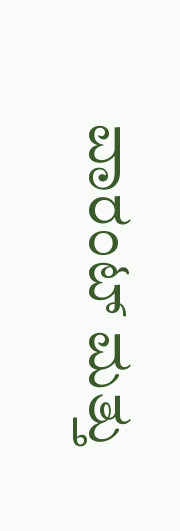ವಾರಂಟ್ ಮತ್ತು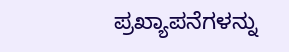ಪ್ರಖ್ಯಾಪನೆಗಳನ್ನು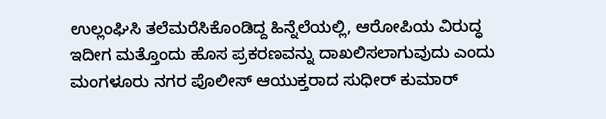ಉಲ್ಲಂಘಿಸಿ ತಲೆಮರೆಸಿಕೊಂಡಿದ್ದ ಹಿನ್ನೆಲೆಯಲ್ಲಿ, ಆರೋಪಿಯ ವಿರುದ್ಧ ಇದೀಗ ಮತ್ತೊಂದು ಹೊಸ ಪ್ರಕರಣವನ್ನು ದಾಖಲಿಸಲಾಗುವುದು ಎಂದು ಮಂಗಳೂರು ನಗರ ಪೊಲೀಸ್ ಆಯುಕ್ತರಾದ ಸುಧೀರ್ ಕುಮಾರ್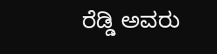ರೆಡ್ಡಿ ಅವರು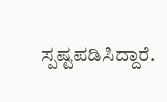ಸ್ಪಷ್ಟಪಡಿಸಿದ್ದಾರೆ.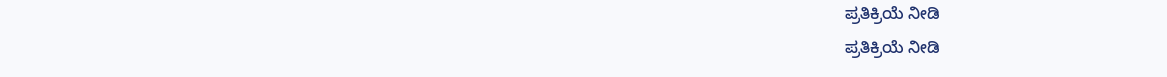ಪ್ರತಿಕ್ರಿಯೆ ನೀಡಿ
ಪ್ರತಿಕ್ರಿಯೆ ನೀಡಿ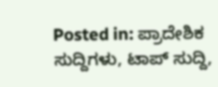Posted in: ಪ್ರಾದೇಶಿಕ ಸುದ್ದಿಗಳು, ಟಾಪ್ ಸುದ್ದಿ,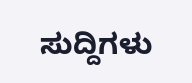ಸುದ್ದಿಗಳು